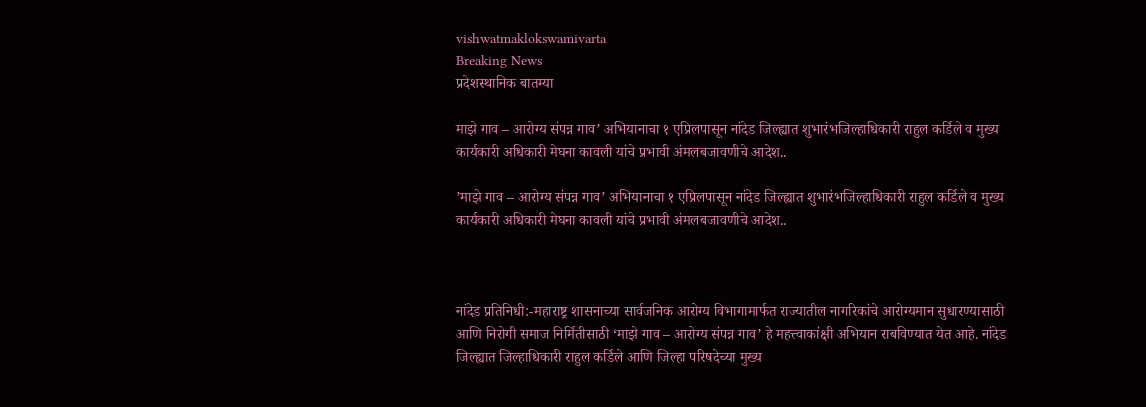vishwatmaklokswamivarta
Breaking News
प्रदेशस्थानिक बातम्या

माझे गाव – आरोग्य संपन्न गाव’ अभियानाचा १ एप्रिलपासून नांदेड जिल्ह्यात शुभारंभजिल्हाधिकारी राहुल कर्डिले व मुख्य कार्यकारी अधिकारी मेघना कावली यांचे प्रभावी अंमलबजावणीचे आदेश..

’माझे गाव – आरोग्य संपन्न गाव’ अभियानाचा १ एप्रिलपासून नांदेड जिल्ह्यात शुभारंभजिल्हाधिकारी राहुल कर्डिले व मुख्य कार्यकारी अधिकारी मेघना कावली यांचे प्रभावी अंमलबजावणीचे आदेश..



नांदेड प्रतिनिधी:-महाराष्ट्र शासनाच्या सार्वजनिक आरोग्य विभागामार्फत राज्यातील नागरिकांचे आरोग्यमान सुधारण्यासाठी आणि निरोगी समाज निर्मितीसाठी ‘माझे गाव – आरोग्य संपन्न गाव’ हे महत्त्वाकांक्षी अभियान राबविण्यात येत आहे. नांदेड जिल्ह्यात जिल्हाधिकारी राहुल कर्डिले आणि जिल्हा परिषदेच्या मुख्य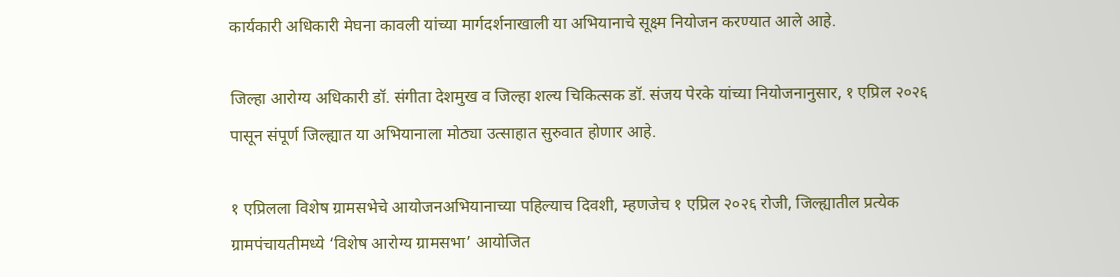कार्यकारी अधिकारी मेघना कावली यांच्या मार्गदर्शनाखाली या अभियानाचे सूक्ष्म नियोजन करण्यात आले आहे.

जिल्हा आरोग्य अधिकारी डॉ. संगीता देशमुख व जिल्हा शल्य चिकित्सक डॉ. संजय पेरके यांच्या नियोजनानुसार, १ एप्रिल २०२६ पासून संपूर्ण जिल्ह्यात या अभियानाला मोठ्या उत्साहात सुरुवात होणार आहे.

१ एप्रिलला विशेष ग्रामसभेचे आयोजनअभियानाच्या पहिल्याच दिवशी, म्हणजेच १ एप्रिल २०२६ रोजी, जिल्ह्यातील प्रत्येक ग्रामपंचायतीमध्ये ‘विशेष आरोग्य ग्रामसभा’ आयोजित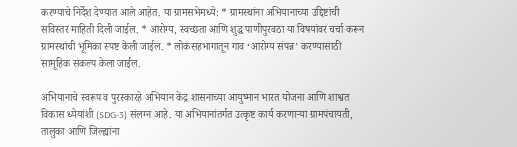करण्याचे निर्देश देण्यात आले आहेत. या ग्रामसभेमध्ये: * ग्रामस्थांना अभियानाच्या उद्दिष्टांची सविस्तर माहिती दिली जाईल. * आरोग्य, स्वच्छता आणि शुद्ध पाणीपुरवठा या विषयांवर चर्चा करून ग्रामस्थांची भूमिका स्पष्ट केली जाईल. * लोकसहभागातून गाव ‘आरोग्य संपन्न’ करण्यासाठी सामूहिक संकल्प केला जाईल.

अभियानाचे स्वरूप व पुरस्कारहे अभियान केंद्र शासनाच्या आयुष्मान भारत योजना आणि शाश्वत विकास ध्येयांशी (SDG-3) संलग्न आहे. या अभियानांतर्गत उत्कृष्ट कार्य करणाऱ्या ग्रामपंचायती, तालुका आणि जिल्ह्यांना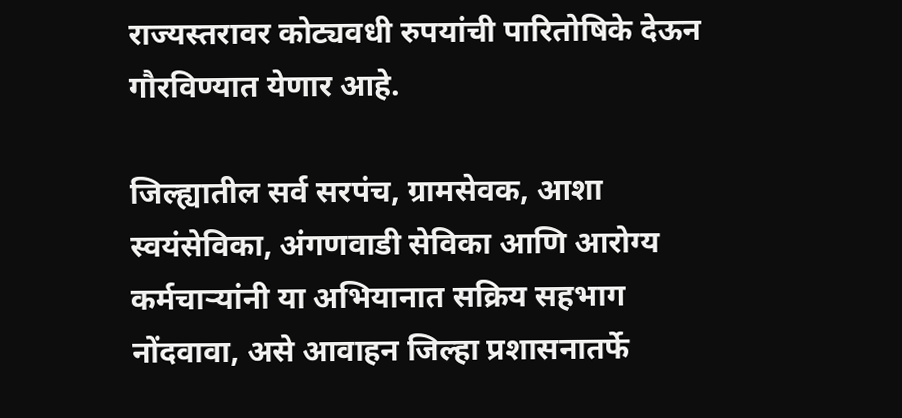राज्यस्तरावर कोट्यवधी रुपयांची पारितोषिके देऊन गौरविण्यात येणार आहे.

जिल्ह्यातील सर्व सरपंच, ग्रामसेवक, आशा स्वयंसेविका, अंगणवाडी सेविका आणि आरोग्य कर्मचाऱ्यांनी या अभियानात सक्रिय सहभाग नोंदवावा, असे आवाहन जिल्हा प्रशासनातर्फे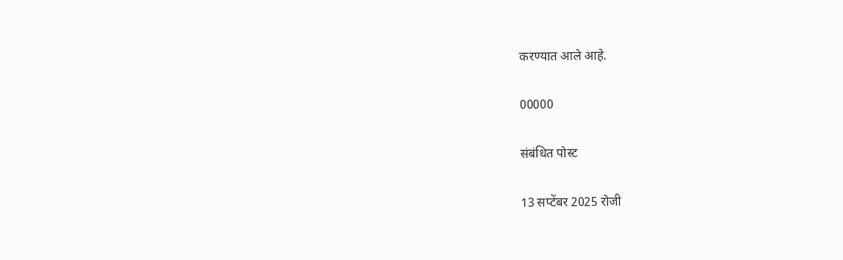करण्यात आले आहे.

00000

संबंधित पोस्ट

13 सप्टेंबर 2025 रोजी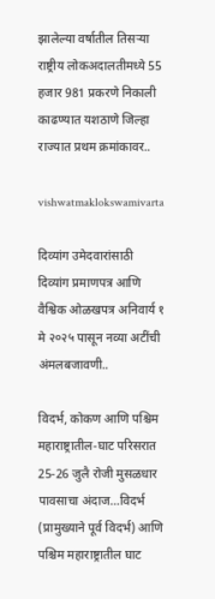झालेल्या वर्षातील तिसऱ्या राष्ट्रीय लोकअदालतीमध्ये 55 हजार 981 प्रकरणे निकाली काढण्यात यशठाणे जिल्हा राज्यात प्रथम क्रमांकावर..

vishwatmaklokswamivarta

दिव्यांग उमेदवारांसाठी दिव्यांग प्रमाणपत्र आणि वैश्विक ओळखपत्र अनिवार्य १ मे २०२५ पासून नव्या अटींची अंमलबजावणी..

विदर्भ, कोकण आणि पश्चिम महाराष्ट्रातील-घाट परिसरात 25-26 जुलै रोजी मुसळधार पावसाचा अंदाज…विदर्भ (प्रामुख्याने पूर्व विदर्भ) आणि पश्चिम महाराष्ट्रातील घाट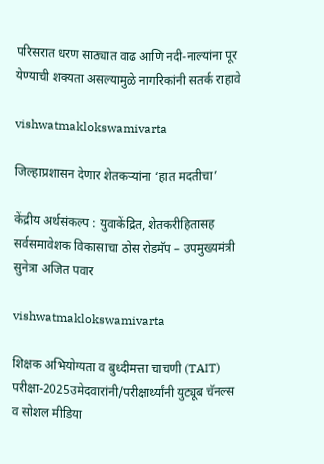परिसरात धरण साठ्यात वाढ आणि नदी-नाल्यांना पूर येण्याची शक्यता असल्यामुळे नागरिकांनी सतर्क राहावे

vishwatmaklokswamivarta

जिल्हाप्रशासन देणार शेतकऱ्यांना ‘हात मदतीचा’

केंद्रीय अर्थसंकल्प : युवाकेंद्रित, शेतकरीहितासह सर्वसमावेशक विकासाचा ठोस रोडमॅप – उपमुख्यमंत्री सुनेत्रा अजित पवार

vishwatmaklokswamivarta

शिक्षक अभियोग्यता व बुध्दीमत्ता चाचणी (TAIT) परीक्षा-2025उमेदवारांनी/परीक्षार्थ्यांनी युट्यूब चॅनल्स व सोशल मीडिया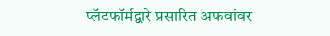प्लॅटफॉर्मद्वारे प्रसारित अफवांवर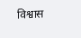विश्वास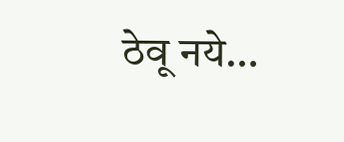ठेवू नये…